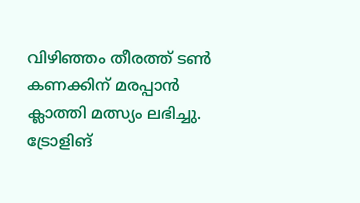വിഴിഞ്ഞം തീരത്ത് ടൺ കണക്കിന് മരപ്പാൻ ക്ലാത്തി മത്സ്യം ലഭിച്ചു. ട്രോളിങ്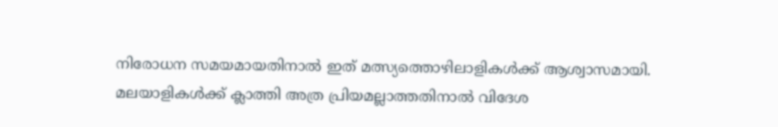നിരോധന സമയമായതിനാൽ ഇത് മത്സ്യത്തൊഴിലാളികൾക്ക് ആശ്വാസമായി. മലയാളികൾക്ക് ക്ലാത്തി അത്ര പ്രിയമല്ലാത്തതിനാൽ വിദേശ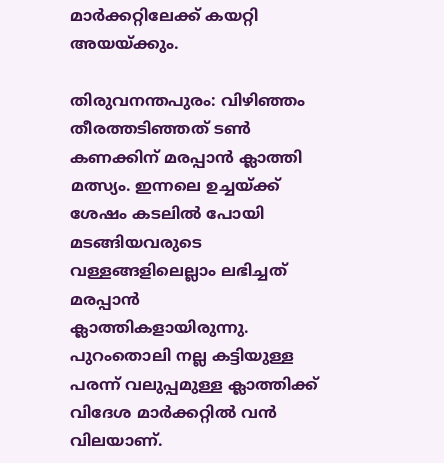മാർക്കറ്റിലേക്ക് കയറ്റി അയയ്ക്കും.

തിരുവനന്തപുരം: വിഴിഞ്ഞം തീരത്തടിഞ്ഞത് ടൺ കണക്കിന് മരപ്പാൻ ക്ലാത്തി മത്സ്യം. ഇന്നലെ ഉച്ചയ്ക്ക് ശേഷം കടലിൽ പോയി മടങ്ങിയവരുടെ വള്ളങ്ങളിലെല്ലാം ലഭിച്ചത് മരപ്പാൻ ക്ലാത്തികളായിരുന്നു. പുറംതൊലി നല്ല കട്ടിയുള്ള പരന്ന് വലുപ്പമുള്ള ക്ലാത്തിക്ക് വിദേശ മാർക്കറ്റിൽ വൻ വിലയാണ്.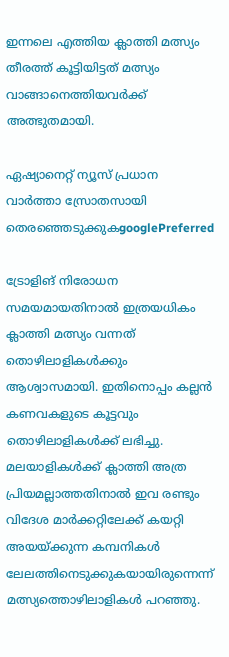ഇന്നലെ എത്തിയ ക്ലാത്തി മത്സ്യം തീരത്ത് കൂട്ടിയിട്ടത് മത്സ്യം വാങ്ങാനെത്തിയവർക്ക് അത്ഭുതമായി.

ഏഷ്യാനെറ്റ് ന്യൂസ് പ്രധാന വാർത്താ സ്രോതസായി തെരഞ്ഞെടുക്കുകgooglePreferred

ട്രോളിങ് നിരോധന സമയമായതിനാൽ ഇത്രയധികം ക്ലാത്തി മത്സ്യം വന്നത് തൊഴിലാളികൾക്കും ആശ്വാസമായി. ഇതിനൊപ്പം കല്ലൻ കണവകളുടെ കൂട്ടവും തൊഴിലാളികൾക്ക് ലഭിച്ചു. മലയാളികൾക്ക് ക്ലാത്തി അത്ര പ്രിയമല്ലാത്തതിനാൽ ഇവ രണ്ടും വിദേശ മാർക്കറ്റിലേക്ക് കയറ്റി അയയ്ക്കുന്ന കമ്പനികൾ ലേലത്തിനെടുക്കുകയായിരുന്നെന്ന് മത്സ്യത്തൊഴിലാളികൾ പറഞ്ഞു.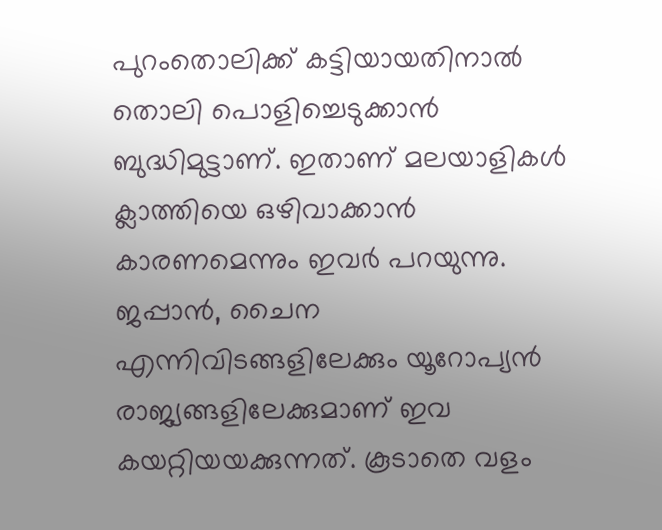പുറംതൊലിക്ക് കട്ടിയായതിനാൽ തൊലി പൊളിച്ചെടുക്കാൻ ബുദ്ധിമുട്ടാണ്. ഇതാണ് മലയാളികൾ ക്ലാത്തിയെ ഒഴിവാക്കാൻ‌ കാരണമെന്നും ഇവർ പറയുന്നു. ജപ്പാൻ, ചൈന എന്നിവിടങ്ങളിലേക്കും യൂറോപ്യൻ രാജ്യങ്ങളിലേക്കുമാണ് ഇവ കയറ്റിയയക്കുന്നത്. കൂടാതെ വളം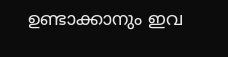ഉണ്ടാക്കാനും ഇവ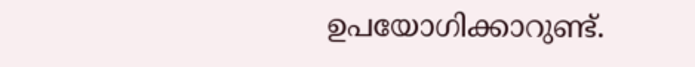ഉപയോഗിക്കാറുണ്ട്.